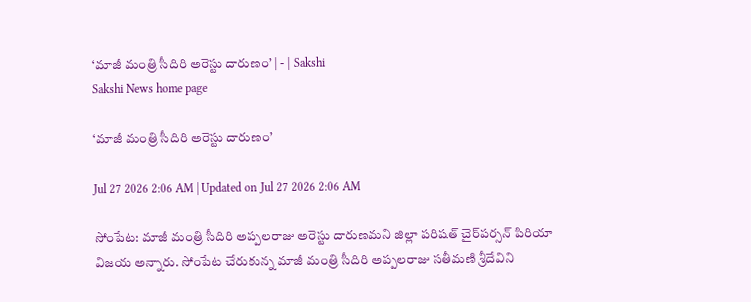‘మాజీ మంత్రి సీదిరి అరెస్టు దారుణం’ | - | Sakshi
Sakshi News home page

‘మాజీ మంత్రి సీదిరి అరెస్టు దారుణం’

Jul 27 2026 2:06 AM | Updated on Jul 27 2026 2:06 AM

సోంపేట: మాజీ మంత్రి సీదిరి అప్పలరాజు అరెస్టు దారుణమని జిల్లా పరిషత్‌ చైర్‌పర్సన్‌ పిరియా విజయ అన్నారు. సోంపేట చేరుకున్న మాజీ మంత్రి సీదిరి అప్పలరాజు సతీమణి శ్రీదేవిని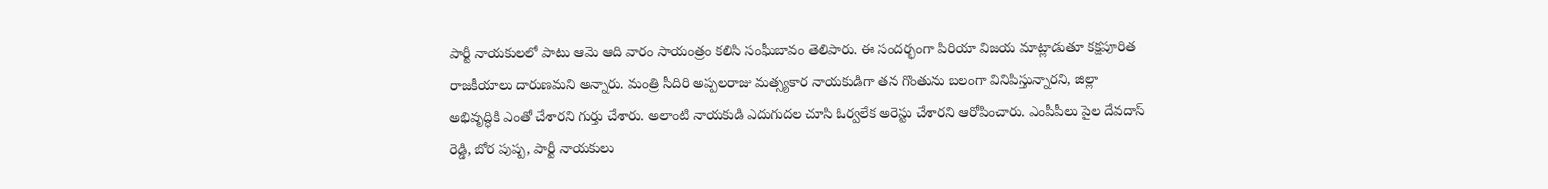పార్టీ నాయకులలో పాటు ఆమె ఆది వారం సాయంత్రం కలిసి సంఘీబావం తెలిపారు. ఈ సందర్భంగా పిరియా విజయ మాట్లాడుతూ కక్షపూరిత రాజకీయాలు దారుణమని అన్నారు. మంత్రి సీదిరి అప్పలరాజు మత్స్యకార నాయకుడిగా తన గొంతును బలంగా వినిపిస్తున్నారని, జిల్లా అభివృద్ధికి ఎంతో చేశారని గుర్తు చేశారు. అలాంటి నాయకుడి ఎదుగుదల చూసి ఓర్వలేక అరెస్టు చేశారని ఆరోపించారు. ఎంపీపీలు పైల దేవదాస్‌ రెడ్డి, బోర పుష్ప, పార్టీ నాయకులు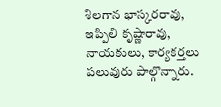శిలగాన భాస్కరరావు, ఇప్పిలి కృష్ణారావు, నాయకులు, కార్యకర్తలు పలువురు పాల్గొన్నారు.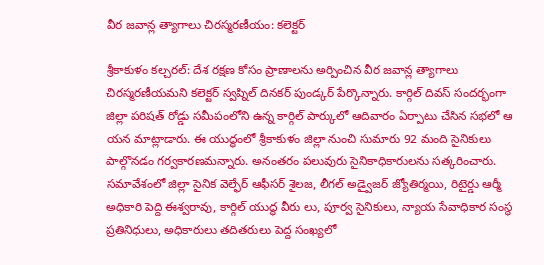వీర జవాన్ల త్యాగాలు చిరస్మరణీయం: కలెక్టర్‌

శ్రీకాకుళం కల్చరల్‌: దేశ రక్షణ కోసం ప్రాణాలను అర్పించిన వీర జవాన్ల త్యాగాలు చిరస్మరణీయమని కలెక్టర్‌ స్వప్నిల్‌ దినకర్‌ పుండ్కర్‌ పేర్కొన్నారు. కార్గిల్‌ దివస్‌ సందర్భంగా జిల్లా పరిషత్‌ రోడ్డు సమీపంలోని ఉన్న కార్గిల్‌ పార్కులో ఆదివారం ఏర్పాటు చేసిన సభలో ఆ యన మాట్లాడారు. ఈ యుద్ధంలో శ్రీకాకుళం జిల్లా నుంచి సుమారు 92 మంది సైనికులు పాల్గొనడం గర్వకారణమన్నారు. అనంతరం పలువురు సైనికాధికారులను సత్కరించారు. సమావేశంలో జిల్లా సైనిక వెల్ఫేర్‌ ఆఫీసర్‌ శైలజ, లీగల్‌ అడ్వైజర్‌ జ్యోతిర్మయి, రిటైర్డు ఆర్మీ అధికారి పెద్ది ఈశ్వరావు, కార్గిల్‌ యుద్ధ వీరు లు, పూర్వ సైనికులు, న్యాయ సేవాధికార సంస్థ ప్రతినిధులు, అధికారులు తదితరులు పెద్ద సంఖ్యలో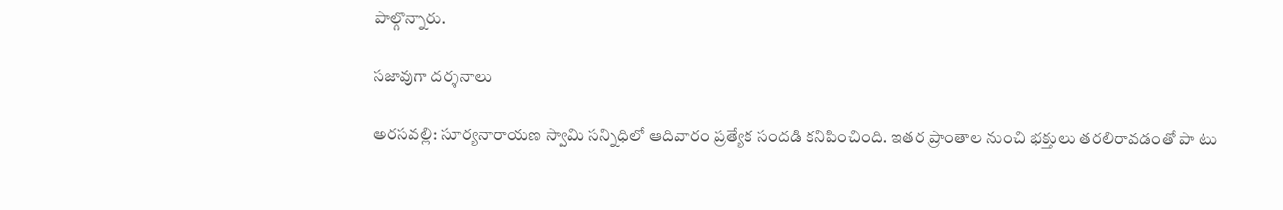పాల్గొన్నారు.

సజావుగా దర్శనాలు

అరసవల్లి: సూర్యనారాయణ స్వామి సన్నిధిలో ఆదివారం ప్రత్యేక సందడి కనిపించింది. ఇతర ప్రాంతాల నుంచి భక్తులు తరలిరావడంతో పా టు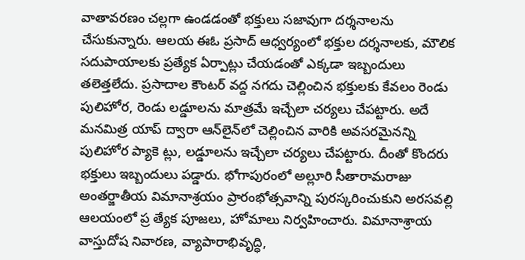వాతావరణం చల్లగా ఉండడంతో భక్తులు సజావుగా దర్శనాలను చేసుకున్నారు. ఆలయ ఈఓ ప్రసాద్‌ ఆధ్వర్యంలో భక్తుల దర్శనాలకు, మౌలిక సదుపాయాలకు ప్రత్యేక ఏర్పాట్లు చేయడంతో ఎక్కడా ఇబ్బందులు తలెత్తలేదు. ప్రసాదాల కౌంటర్‌ వద్ద నగదు చెల్లించిన భక్తులకు కేవలం రెండు పులిహోర, రెండు లడ్డూలను మాత్రమే ఇచ్చేలా చర్యలు చేపట్టారు. అదే మనమిత్ర యాప్‌ ద్వారా ఆన్‌లైన్‌లో చెల్లించిన వారికి అవసరమైనన్ని పులిహోర ప్యాకె ట్లు, లడ్డూలను ఇచ్చేలా చర్యలు చేపట్టారు. దీంతో కొందరు భక్తులు ఇబ్బందులు పడ్డారు. భోగాపురంలో అల్లూరి సీతారామరాజు అంతర్జాతీయ విమానాశ్రయం ప్రారంభోత్సవాన్ని పురస్కరించుకుని అరసవల్లి ఆలయంలో ప్ర త్యేక పూజలు, హోమాలు నిర్వహించారు. విమానాశ్రాయ వాస్తుదోష నివారణ, వ్యాపారాభివృద్ధి,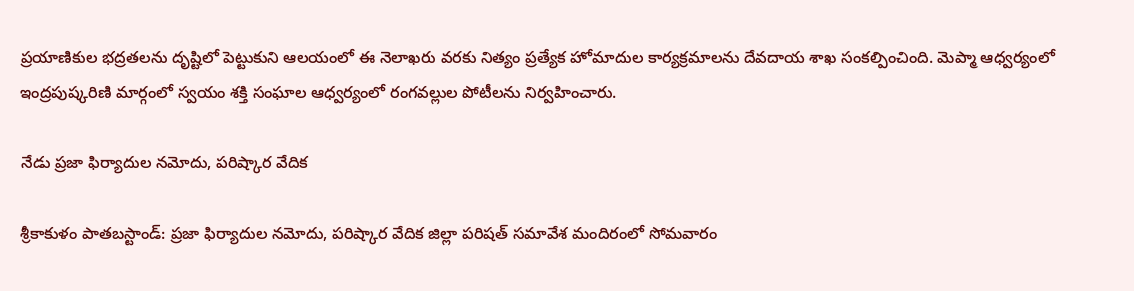ప్రయాణికుల భద్రతలను దృష్టిలో పెట్టుకుని ఆలయంలో ఈ నెలాఖరు వరకు నిత్యం ప్రత్యేక హోమాదుల కార్యక్రమాలను దేవదాయ శాఖ సంకల్పించింది. మెప్మా ఆధ్వర్యంలో ఇంద్రపుష్కరిణి మార్గంలో స్వయం శక్తి సంఘాల ఆధ్వర్యంలో రంగవల్లుల పోటీలను నిర్వహించారు.

నేడు ప్రజా ఫిర్యాదుల నమోదు, పరిష్కార వేదిక

శ్రీకాకుళం పాతబస్టాండ్‌: ప్రజా ఫిర్యాదుల నమోదు, పరిష్కార వేదిక జిల్లా పరిషత్‌ సమావేశ మందిరంలో సోమవారం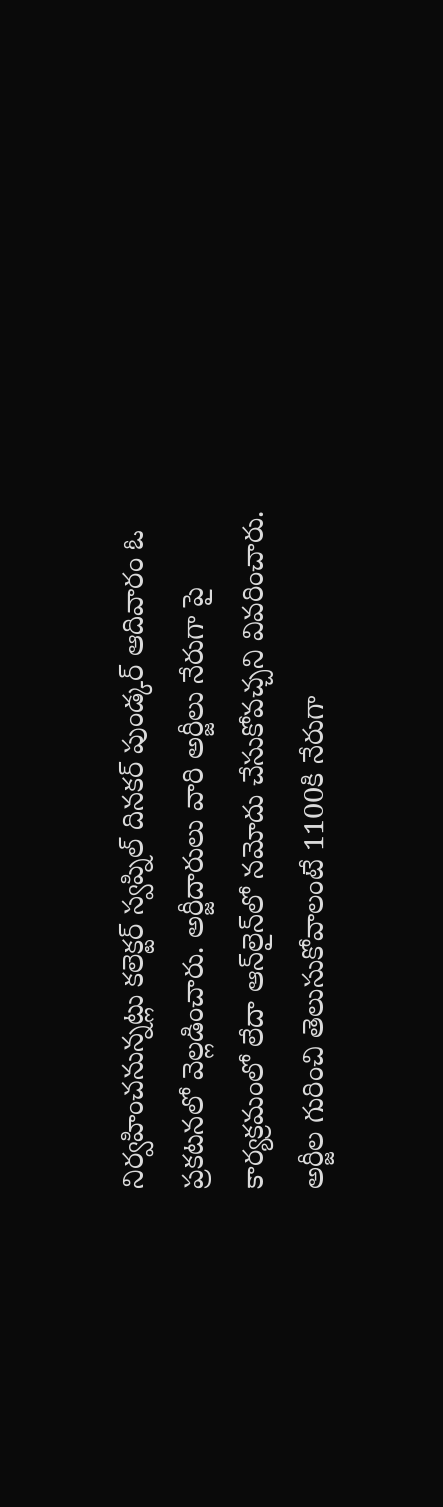నిర్వహించనున్నట్లు కలెక్టర్‌ స్వప్నిల్‌ దినకర్‌ పుండ్కర్‌ ఆదివారం ఓ ప్రకటనలో వెల్లడించారు. అర్జీదారులు వారి అర్జీలు నేరుగా పై కార్యక్రమంలో లేదా ఆన్‌లైన్‌లో నమోదు చేసుకోవచ్చని వివరించారు. అర్జీల గురించి తెలుసుకోవాలంటే 1100కి నేరుగా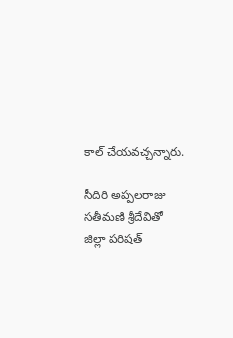కాల్‌ చేయవచ్చన్నారు.

సీదిరి అప్పలరాజు సతీమణి శ్రీదేవితో జిల్లా పరిషత్‌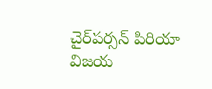చైర్‌పర్సన్‌ పిరియా విజయ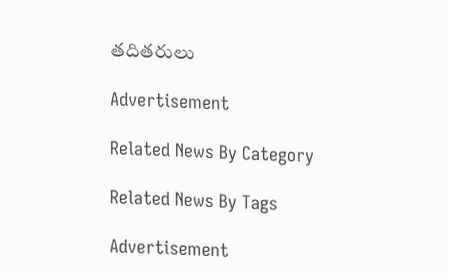తదితరులు

Advertisement

Related News By Category

Related News By Tags

Advertisement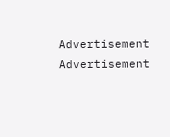Advertisement
Advertisement